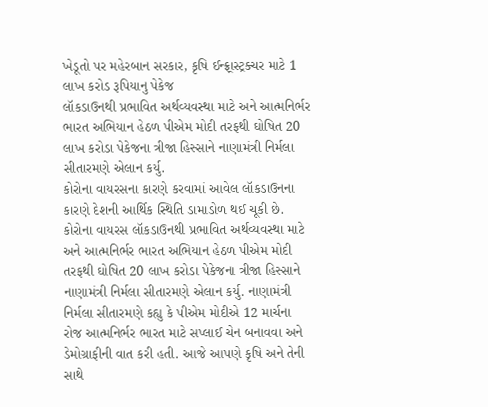ખેડૂતો પર મહેરબાન સરકાર, કૃષિ ઈન્ફ્ર્રાસ્ટ્રક્ચર માટે 1 લાખ કરોડ રૂપિયાનુ પેકેજ
લૉકડાઉનથી પ્રભાવિત અર્થવ્યવસ્થા માટે અને આત્મનિર્ભર ભારત અભિયાન હેઠળ પીએમ મોદી તરફથી ઘોષિત 20 લાખ કરોડા પેકેજના ત્રીજા હિસ્સાને નાણામંત્રી નિર્મલા સીતારમણે એલાન કર્યુ.
કોરોના વાયરસના કારણે કરવામાં આવેલ લૉકડાઉનના કારણે દેશની આર્થિક સ્થિતિ ડામાડોળ થઈ ચૂકી છે. કોરોના વાયરસ લૉકડાઉનથી પ્રભાવિત અર્થવ્યવસ્થા માટે અને આત્મનિર્ભર ભારત અભિયાન હેઠળ પીએમ મોદી તરફથી ઘોષિત 20 લાખ કરોડા પેકેજના ત્રીજા હિસ્સાને નાણામંત્રી નિર્મલા સીતારમણે એલાન કર્યુ. નાણામંત્રી નિર્મલા સીતારમણે કહ્યુ કે પીએમ મોદીએ 12 માર્ચના રોજ આત્મનિર્ભર ભારત માટે સપ્લાઈ ચેન બનાવવા અને ડેમોગ્રાફીની વાત કરી હતી. આજે આપણે કૃષિ અને તેની સાથે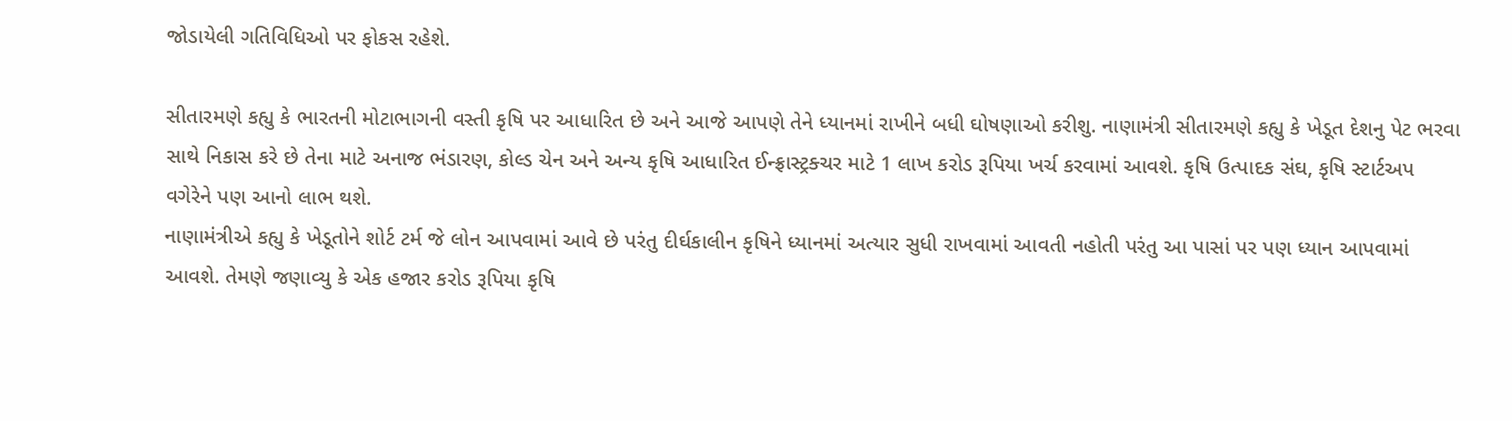જોડાયેલી ગતિવિધિઓ પર ફોકસ રહેશે.

સીતારમણે કહ્યુ કે ભારતની મોટાભાગની વસ્તી કૃષિ પર આધારિત છે અને આજે આપણે તેને ધ્યાનમાં રાખીને બધી ઘોષણાઓ કરીશુ. નાણામંત્રી સીતારમણે કહ્યુ કે ખેડૂત દેશનુ પેટ ભરવા સાથે નિકાસ કરે છે તેના માટે અનાજ ભંડારણ, કોલ્ડ ચેન અને અન્ય કૃષિ આધારિત ઈન્ફ્રાસ્ટ્રક્ચર માટે 1 લાખ કરોડ રૂપિયા ખર્ચ કરવામાં આવશે. કૃષિ ઉત્પાદક સંઘ, કૃષિ સ્ટાર્ટઅપ વગેરેને પણ આનો લાભ થશે.
નાણામંત્રીએ કહ્યુ કે ખેડૂતોને શોર્ટ ટર્મ જે લોન આપવામાં આવે છે પરંતુ દીર્ઘકાલીન કૃષિને ધ્યાનમાં અત્યાર સુધી રાખવામાં આવતી નહોતી પરંતુ આ પાસાં પર પણ ધ્યાન આપવામાં આવશે. તેમણે જણાવ્યુ કે એક હજાર કરોડ રૂપિયા કૃષિ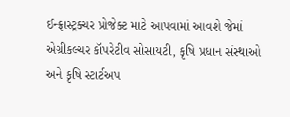ઈન્ફ્રાસ્ટ્રક્ચર પ્રોજેક્ટ માટે આપવામાં આવશે જેમાં એગ્રીકલ્ચર કૉપરેટીવ સોસાયટી, કૃષિ પ્રધાન સંસ્થાઓ અને કૃષિ સ્ટાર્ટઅપ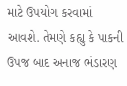માટે ઉપયોગ કરવામાં આવશે. તેમણે કહ્યુ કે પાકની ઉપજ બાદ અનાજ ભંડારણ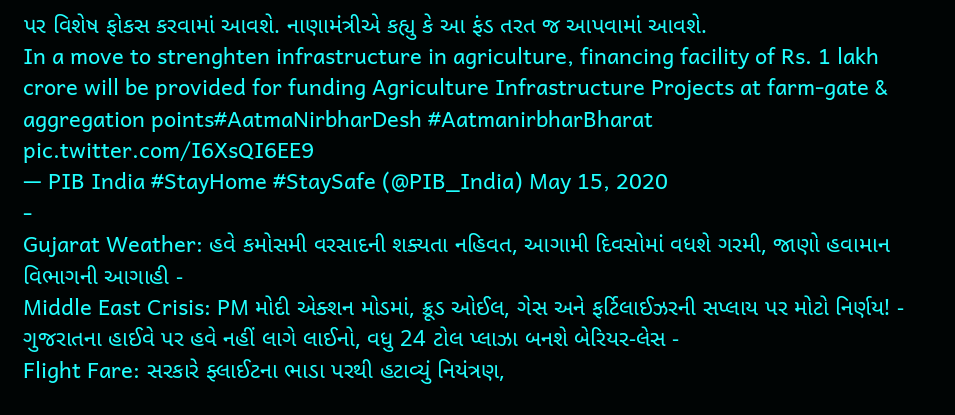પર વિશેષ ફોકસ કરવામાં આવશે. નાણામંત્રીએ કહ્યુ કે આ ફંડ તરત જ આપવામાં આવશે.
In a move to strenghten infrastructure in agriculture, financing facility of Rs. 1 lakh crore will be provided for funding Agriculture Infrastructure Projects at farm-gate & aggregation points#AatmaNirbharDesh #AatmanirbharBharat pic.twitter.com/I6XsQI6EE9
— PIB India #StayHome #StaySafe (@PIB_India) May 15, 2020
-
Gujarat Weather: હવે કમોસમી વરસાદની શક્યતા નહિવત, આગામી દિવસોમાં વધશે ગરમી, જાણો હવામાન વિભાગની આગાહી -
Middle East Crisis: PM મોદી એક્શન મોડમાં, ક્રૂડ ઓઈલ, ગેસ અને ફર્ટિલાઈઝરની સપ્લાય પર મોટો નિર્ણય! -
ગુજરાતના હાઈવે પર હવે નહીં લાગે લાઈનો, વધુ 24 ટોલ પ્લાઝા બનશે બેરિયર-લેસ -
Flight Fare: સરકારે ફ્લાઈટના ભાડા પરથી હટાવ્યું નિયંત્રણ,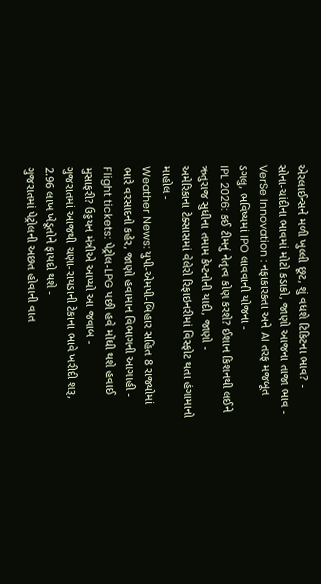એરલાઈન્સને મળી ખુલ્લી છૂટ, શું વધશે ટિકિટના ભાવ? -
સોના-ચાંદીના ભાવમાં મોટો કડાકો, જાણો આજના તાજા ભાવ -
VerSe Innovation : નફાકારકતા અને AI તરફ મજબૂત ડગલુ, ભવિષ્યમાં IPO લાવવાની યોજના -
IPL 2026: કઈ ટીમનું નેતૃત્વ કોણ કરશે? ઈશાન કિશનથી લઈને ઋતુરાજ સુધીના તમામ કેપ્ટનોની યાદી, જાણો -
અમેરિકાના ટેક્સાસમાં વેલેરો રિફાઇનરીમાં વિસ્ફોટ થતા હંગામાનો માહોલ -
Weather News: યુપી-એમપી-બિહાર સહિત 8 રાજ્યોમાં ભારે વરસાદનો કહેર, જાણો હવામાન વિભાગની આગાહી -
Flight tickets: પેટ્રોલ-LPG પછી હવે મોંઘી થશે હવાઈ મુસાફરી? ઉડ્ડયન મંત્રીએ આપ્યો આ જવાબ -
ગુજરાતમાં આજથી ચણા-રાયડાની ટેકાના ભાવે ખરીદી શરૂ, 2.96 લાખ ખેડૂતોને ફાયદો થશે -
ગુજરાતમાં પેટ્રોલની અછત હોવાની વાત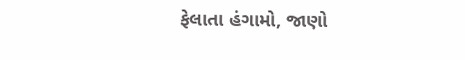ફેલાતા હંગામો, જાણો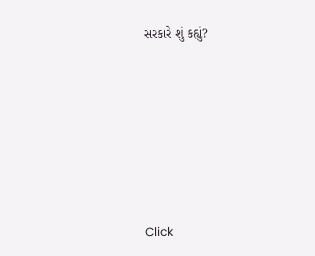સરકારે શું કહ્યું?










Click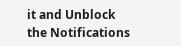it and Unblock the Notifications